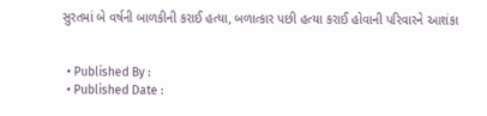સુરતમાં બે વર્ષની બાળકીની કરાઈ હત્યા, બળાત્કાર પછી હત્યા કરાઈ હોવાની પરિવારને આશંકા


  • Published By :
  • Published Date :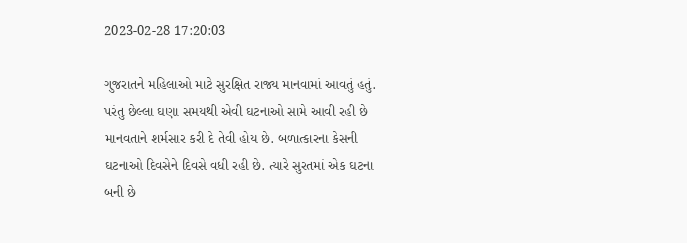2023-02-28 17:20:03

ગુજરાતને મહિલાઓ માટે સુરક્ષિત રાજ્ય માનવામાં આવતું હતું. પરંતુ છેલ્લા ઘણા સમયથી એવી ઘટનાઓ સામે આવી રહી છે માનવતાને શર્મસાર કરી દે તેવી હોય છે. બળાત્કારના કેસની ઘટનાઓ દિવસેને દિવસે વધી રહી છે. ત્યારે સુરતમાં એક ઘટના બની છે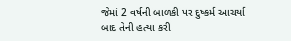જેમાં 2 વર્ષની બાળકી પર દુષ્કર્મ આચર્યા બાદ તેની હત્યા કરી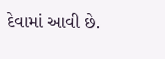દેવામાં આવી છે.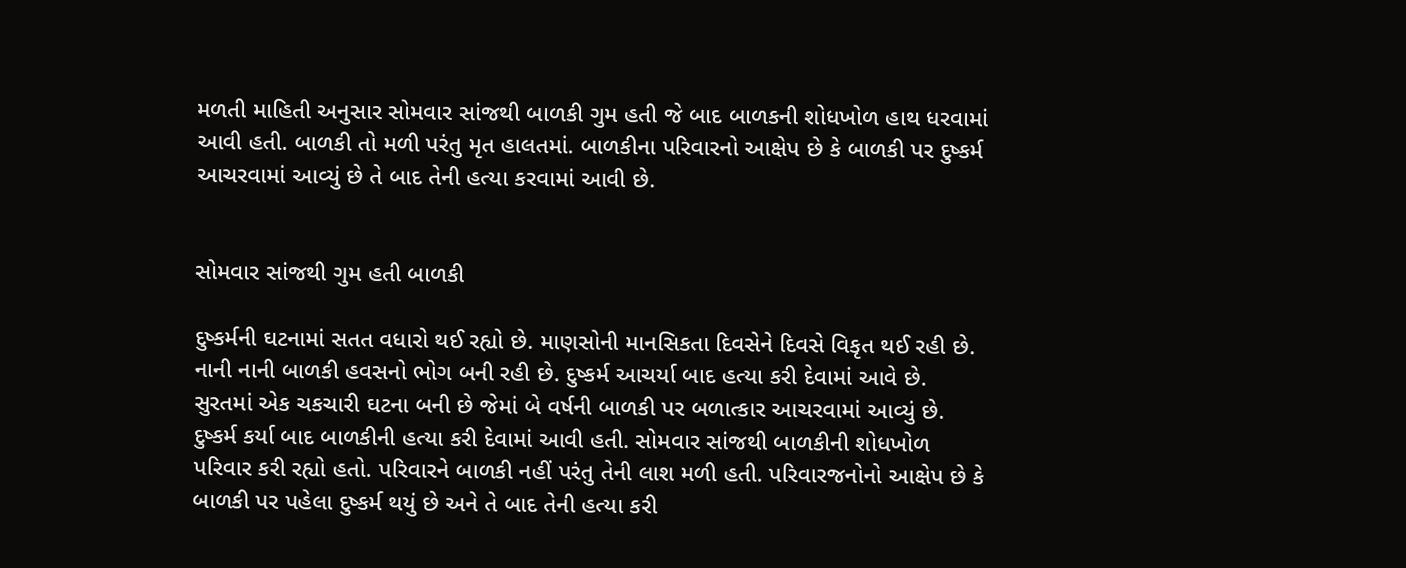મળતી માહિતી અનુસાર સોમવાર સાંજથી બાળકી ગુમ હતી જે બાદ બાળકની શોધખોળ હાથ ધરવામાં આવી હતી. બાળકી તો મળી પરંતુ મૃત હાલતમાં. બાળકીના પરિવારનો આક્ષેપ છે કે બાળકી પર દુષ્કર્મ આચરવામાં આવ્યું છે તે બાદ તેની હત્યા કરવામાં આવી છે.


સોમવાર સાંજથી ગુમ હતી બાળકી

દુષ્કર્મની ઘટનામાં સતત વધારો થઈ રહ્યો છે. માણસોની માનસિકતા દિવસેને દિવસે વિકૃત થઈ રહી છે. નાની નાની બાળકી હવસનો ભોગ બની રહી છે. દુષ્કર્મ આચર્યા બાદ હત્યા કરી દેવામાં આવે છે. સુરતમાં એક ચકચારી ઘટના બની છે જેમાં બે વર્ષની બાળકી પર બળાત્કાર આચરવામાં આવ્યું છે. દુષ્કર્મ કર્યા બાદ બાળકીની હત્યા કરી દેવામાં આવી હતી. સોમવાર સાંજથી બાળકીની શોધખોળ પરિવાર કરી રહ્યો હતો. પરિવારને બાળકી નહીં પરંતુ તેની લાશ મળી હતી. પરિવારજનોનો આક્ષેપ છે કે બાળકી પર પહેલા દુષ્કર્મ થયું છે અને તે બાદ તેની હત્યા કરી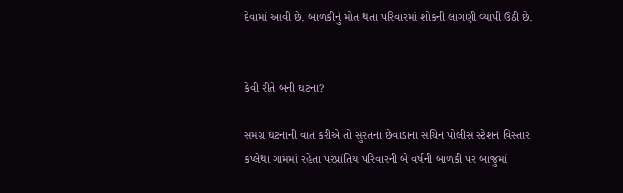દેવામાં આવી છે. બાળકીનું મોત થતા પરિવારમાં શોકની લાગણી વ્યાપી ઉઠી છે.


કેવી રીતે બની ઘટના?

સમગ્ર ઘટનાની વાત કરીએ તો સુરતના છેવાડાના સચિન પોલીસ સ્ટેશન વિસ્તાર કપ્લેથા ગામમાં રહેતા પરપ્રાંતિય પરિવારની બે વર્ષની બાળકી પર બાજુમાં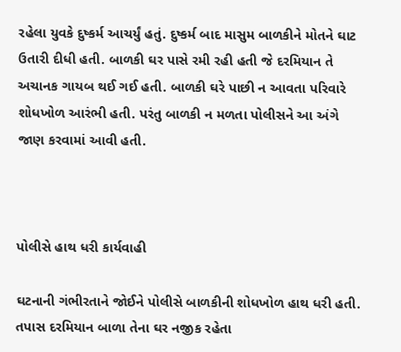રહેલા યુવકે દુષ્કર્મ આચર્યું હતું. દુષ્કર્મ બાદ માસુમ બાળકીને મોતને ઘાટ ઉતારી દીધી હતી. બાળકી ઘર પાસે રમી રહી હતી જે દરમિયાન તે અચાનક ગાયબ થઈ ગઈ હતી. બાળકી ઘરે પાછી ન આવતા પરિવારે શોધખોળ આરંભી હતી. પરંતુ બાળકી ન મળતા પોલીસને આ અંગે જાણ કરવામાં આવી હતી.



પોલીસે હાથ ધરી કાર્યવાહી

ઘટનાની ગંભીરતાને જોઈને પોલીસે બાળકીની શોધખોળ હાથ ધરી હતી. તપાસ દરમિયાન બાળા તેના ઘર નજીક રહેતા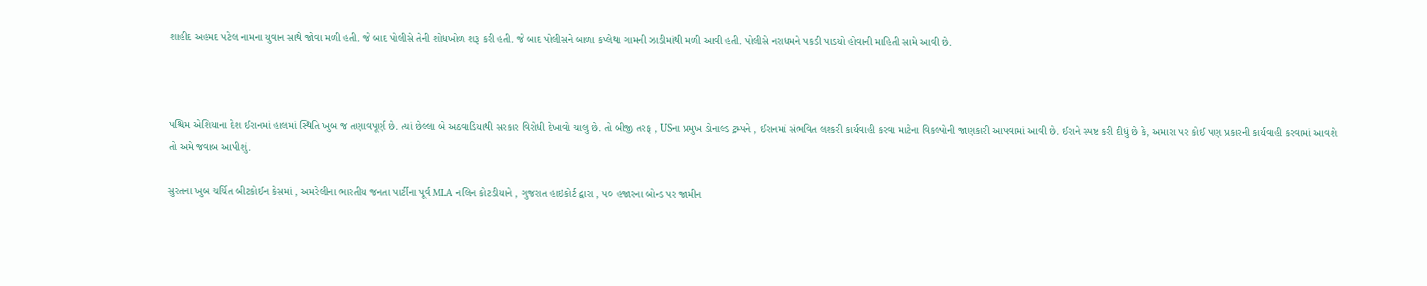શાહીદ અહમદ પટેલ નામના યુવાન સાથે જોવા મળી હતી. જે બાદ પોલીસે તેની શોધખોળ શરૂ કરી હતી. જે બાદ પોલીસને બાળા કપ્લેથા ગામની ઝાડીમાંથી મળી આવી હતી. પોલીસે નરાધમને પકડી પાડયો હોવાની માહિતી સામે આવી છે.



પશ્ચિમ એશિયાના દેશ ઈરાનમાં હાલમાં સ્થિતિ ખુબ જ તણાવપૂર્ણ છે. ત્યાં છેલ્લા બે અઠવાડિયાથી સરકાર વિરોધી દેખાવો ચાલુ છે. તો બીજી તરફ , USના પ્રમુખ ડોનાલ્ડ ટ્રમ્પને , ઈરાનમાં સંભવિત લશ્કરી કાર્યવાહી કરવા માટેના વિકલ્પોની જાણકારી આપવામાં આવી છે. ઈરાને સ્પષ્ટ કરી દીધું છે કે, અમારા પર કોઈ પણ પ્રકારની કાર્યવાહી કરવામાં આવશે તો અમે જવાબ આપીશું.

સુરતના ખુબ ચર્ચિત બીટકોઈન કેસમાં , અમરેલીના ભારતીય જનતા પાર્ટીના પૂર્વ MLA નલિન કોટડીયાને , ગુજરાત હાઇકોર્ટ દ્વારા , ૫૦ હજારના બોન્ડ પર જામીન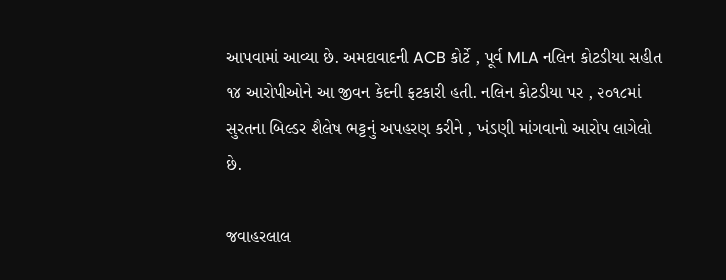આપવામાં આવ્યા છે. અમદાવાદની ACB કોર્ટે , પૂર્વ MLA નલિન કોટડીયા સહીત ૧૪ આરોપીઓને આ જીવન કેદની ફટકારી હતી. નલિન કોટડીયા પર , ૨૦૧૮માં સુરતના બિલ્ડર શૈલેષ ભટ્ટનું અપહરણ કરીને , ખંડણી માંગવાનો આરોપ લાગેલો છે.

જવાહરલાલ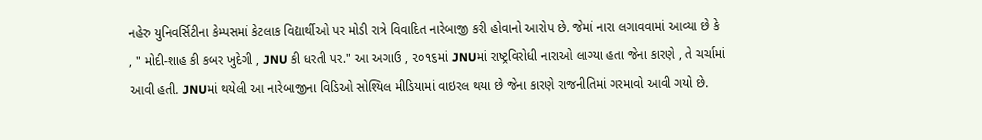નહેરુ યુનિવર્સિટીના કેમ્પસમાં કેટલાક વિદ્યાર્થીઓ પર મોડી રાત્રે વિવાદિત નારેબાજી કરી હોવાનો આરોપ છે. જેમાં નારા લગાવવામાં આવ્યા છે કે , " મોદી-શાહ કી કબર ખુદેગી , JNU કી ધરતી પર." આ અગાઉ , ૨૦૧૬માં JNUમાં રાષ્ટ્રવિરોધી નારાઓ લાગ્યા હતા જેના કારણે , તે ચર્ચામાં આવી હતી. JNUમાં થયેલી આ નારેબાજીના વિડિઓ સોશ્યિલ મીડિયામાં વાઇરલ થયા છે જેના કારણે રાજનીતિમાં ગરમાવો આવી ગયો છે.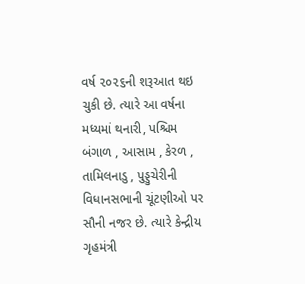વર્ષ ૨૦૨૬ની શરૂઆત થઇ ચુકી છે. ત્યારે આ વર્ષના મધ્યમાં થનારી, પશ્ચિમ બંગાળ , આસામ , કેરળ , તામિલનાડુ , પુડ્ડુચેરીની વિધાનસભાની ચૂંટણીઓ પર સૌની નજર છે. ત્યારે કેન્દ્રીય ગૃહમંત્રી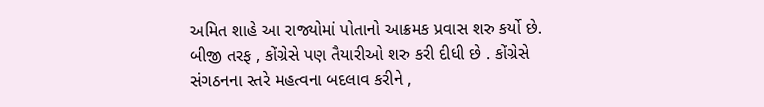અમિત શાહે આ રાજ્યોમાં પોતાનો આક્રમક પ્રવાસ શરુ કર્યો છે. બીજી તરફ , કોંગ્રેસે પણ તૈયારીઓ શરુ કરી દીધી છે . કોંગ્રેસે સંગઠનના સ્તરે મહત્વના બદલાવ કરીને ,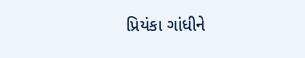પ્રિયંકા ગાંધીને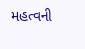મહત્વની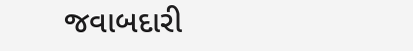જવાબદારી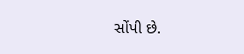સોંપી છે.